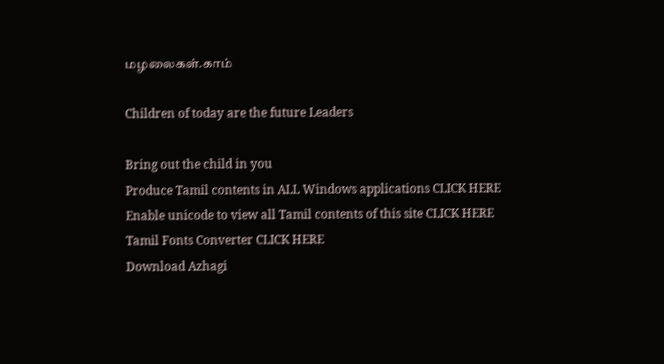மழலைகள்.காம்

Children of today are the future Leaders

Bring out the child in you
Produce Tamil contents in ALL Windows applications CLICK HERE
Enable unicode to view all Tamil contents of this site CLICK HERE
Tamil Fonts Converter CLICK HERE
Download Azhagi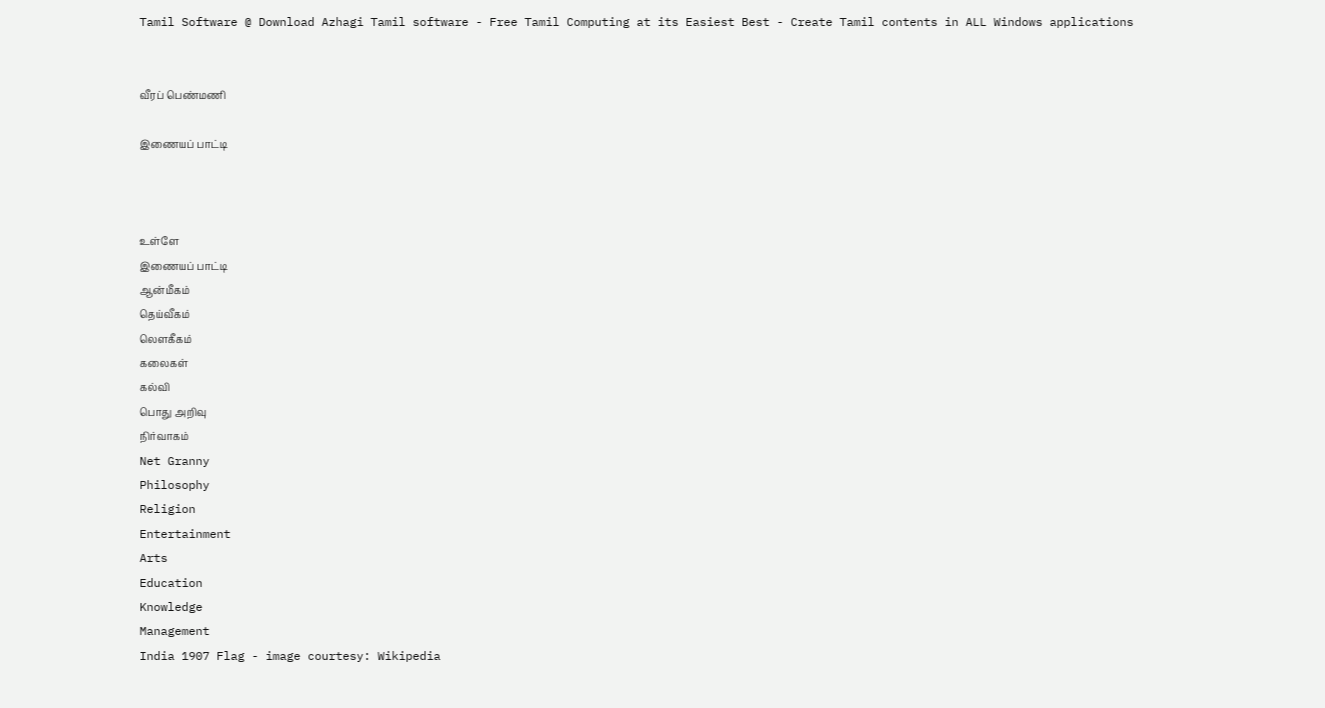Tamil Software @ Download Azhagi Tamil software - Free Tamil Computing at its Easiest Best - Create Tamil contents in ALL Windows applications


வீரப் பெண்மணி

இணையப் பாட்டி



உள்ளே
இணையப் பாட்டி
ஆன்மீகம்
தெய்வீகம்
லௌகீகம்
கலைகள்
கல்வி
பொது அறிவு
நிர்வாகம்
Net Granny
Philosophy
Religion
Entertainment
Arts
Education
Knowledge
Management
India 1907 Flag - image courtesy: Wikipedia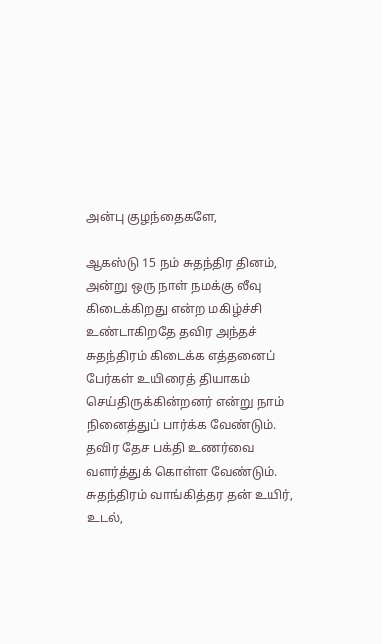அன்பு குழந்தைகளே,

ஆகஸ்டு 15 நம் சுதந்திர தினம், அன்று ஒரு நாள் நமக்கு லீவு கிடைக்கிறது என்ற மகிழ்ச்சி உண்டாகிறதே தவிர அந்தச் சுதந்திரம் கிடைக்க எத்தனைப் பேர்கள் உயிரைத் தியாகம் செய்திருக்கின்றனர் என்று நாம் நினைத்துப் பார்க்க வேண்டும். தவிர தேச பக்தி உணர்வை வளர்த்துக் கொள்ள வேண்டும். சுதந்திரம் வாங்கித்தர தன் உயிர், உடல்,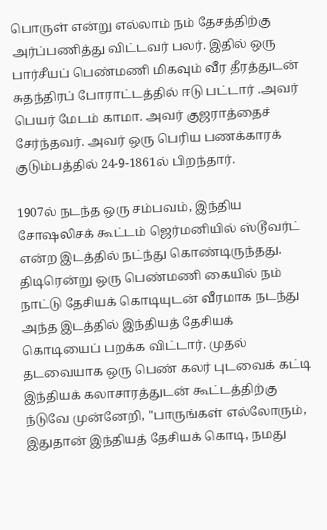பொருள் என்று எல்லாம் நம் தேசத்திற்கு அர்ப்பணித்து விட்டவர் பலர். இதில் ஒரு பார்சீயப் பெண்மணி மிகவும் வீர தீரத்துடன் சுதந்திரப் போராட்டத்தில் ஈடு பட்டார் .அவர் பெயர் மேடம் காமா. அவர் குஜராத்தைச் சேர்ந்தவர். அவர் ஒரு பெரிய பணக்காரக் குடும்பத்தில் 24-9-1861ல் பிறந்தார்.

1907ல் நடந்த ஒரு சம்பவம், இந்திய சோஷலிசக் கூட்டம் ஜெர்மனியில் ஸ்டூவர்ட் என்ற இடத்தில் நட்ந்து கொண்டிருந்தது. திடிரென்று ஒரு பெண்மணி கையில் நம் நாட்டு தேசியக் கொடியுடன் வீரமாக நடந்து அந்த இடத்தில் இந்தியத் தேசியக் கொடியைப் பறக்க விட்டார். முதல் தடவையாக ஒரு பெண் கலர் புடவைக் கட்டி இந்தியக் கலாசாரத்துடன் கூட்டத்திற்கு ந்டுவே முன்னேறி, "பாருங்கள் எல்லோரும், இதுதான் இந்தியத் தேசியக் கொடி, நமது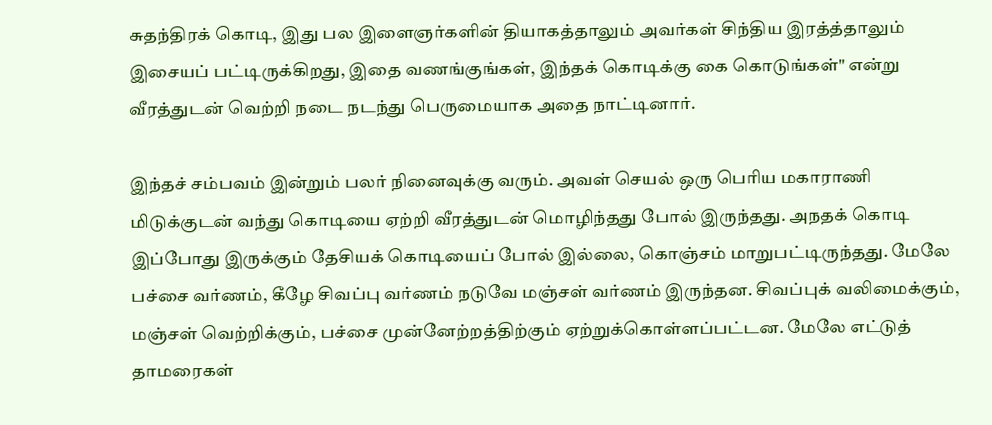சுதந்திரக் கொடி, இது பல இளைஞர்களின் தியாகத்தாலும் அவர்கள் சிந்திய இரத்த்தாலும் இசையப் பட்டிருக்கிறது, இதை வணங்குங்கள், இந்தக் கொடிக்கு கை கொடுங்கள்" என்று வீரத்துடன் வெற்றி நடை நடந்து பெருமையாக அதை நாட்டினார்.

இந்தச் சம்பவம் இன்றும் பலர் நினைவுக்கு வரும். அவள் செயல் ஒரு பெரிய மகாராணி மிடுக்குடன் வந்து கொடியை ஏற்றி வீரத்துடன் மொழிந்தது போல் இருந்தது. அநதக் கொடி இப்போது இருக்கும் தேசியக் கொடியைப் போல் இல்லை, கொஞ்சம் மாறுபட்டிருந்தது. மேலே பச்சை வர்ணம், கீழே சிவப்பு வர்ணம் நடுவே மஞ்சள் வர்ணம் இருந்தன. சிவப்புக் வலிமைக்கும், மஞ்சள் வெற்றிக்கும், பச்சை முன்னேற்றத்திற்கும் ஏற்றுக்கொள்ளப்பட்டன. மேலே எட்டுத் தாமரைகள்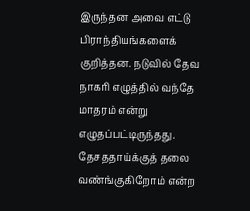இருந்தன அவை எட்டு பிராந்தியங்களைக் குறித்தன. நடுவில் தேவ நாகரி எழுத்தில் வந்தே மாதரம் என்று எழுதப்பட்டிருந்தது. தேசததாய்க்குத் தலை வண்ங்குகிறோம் என்ற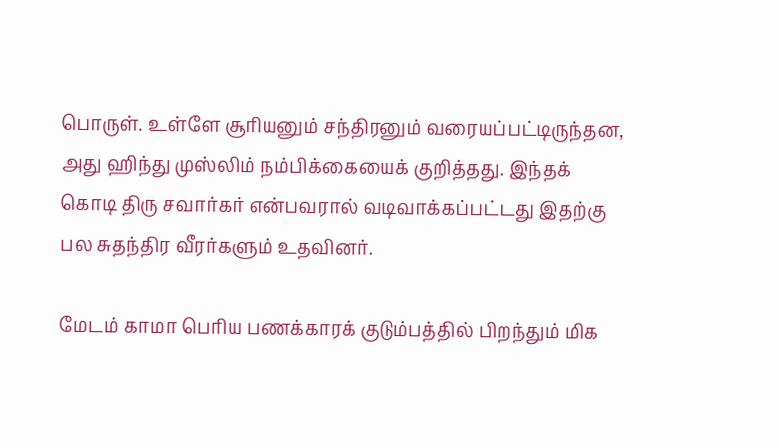பொருள். உள்ளே சூரியனும் சந்திரனும் வரையப்பட்டிருந்தன, அது ஹிந்து முஸ்லிம் நம்பிக்கையைக் குறித்தது. இந்தக் கொடி திரு சவார்கர் என்பவரால் வடிவாக்கப்பட்டது இதற்கு பல சுதந்திர வீரர்களும் உதவினர்.

மேடம் காமா பெரிய பணக்காரக் குடும்பத்தில் பிறந்தும் மிக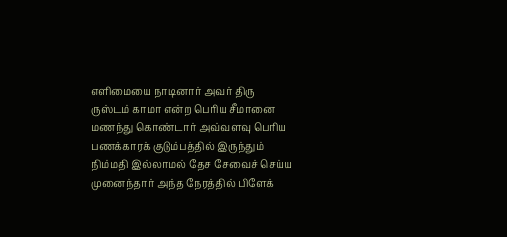எளிமையை நாடினார் அவர் திரு ருஸ்டம் காமா என்ற பெரிய சீமானை மணந்து கொண்டார் அவ்வளவு பெரிய பணக்காரக் குடும்பத்தில் இருந்தும் நிம்மதி இல்லாமல் தேச சேவைச் செய்ய முனைந்தார் அந்த நேரத்தில் பிளேக்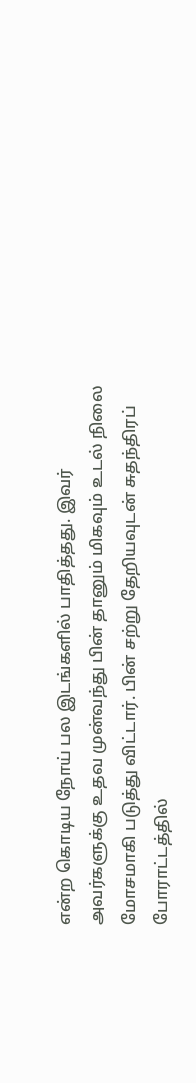என்ற கொடிய நோய் பல இடங்களில் பாதித்தது. இவர் அவர்களுக்கு உதவ முன்வந்து பின் தானும் மிகவும் உடல் நிலை மோசமாகி படுத்து விட்டார். பின் சற்று தேறியவுடன் சுதந்திரப் போராட்டத்தில்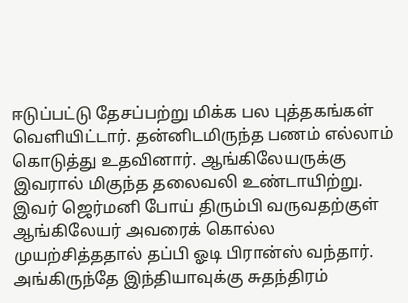ஈடுப்பட்டு தேசப்பற்று மிக்க பல புத்தகங்கள் வெளியிட்டார். தன்னிடமிருந்த பணம் எல்லாம் கொடுத்து உதவினார். ஆங்கிலேயருக்கு இவரால் மிகுந்த தலைவலி உண்டாயிற்று. இவர் ஜெர்மனி போய் திரும்பி வருவதற்குள் ஆங்கிலேயர் அவரைக் கொல்ல முயற்சித்ததால் தப்பி ஓடி பிரான்ஸ் வந்தார். அங்கிருந்தே இந்தியாவுக்கு சுதந்திரம்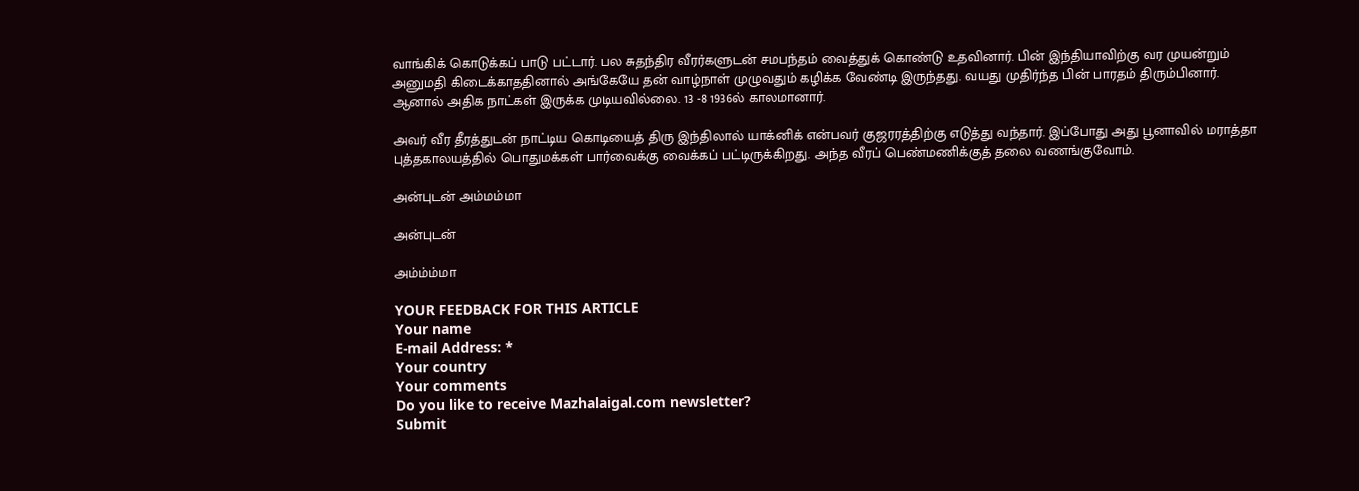வாங்கிக் கொடுக்கப் பாடு பட்டார். பல சுதந்திர வீரர்களுடன் சமபந்தம் வைத்துக் கொண்டு உதவினார். பின் இந்தியாவிற்கு வர முயன்றும் அனுமதி கிடைக்காததினால் அங்கேயே தன் வாழ்நாள் முழுவதும் கழிக்க வேண்டி இருந்தது. வயது முதிர்ந்த பின் பாரதம் திரும்பினார். ஆனால் அதிக நாட்கள் இருக்க முடியவில்லை. 13 -8 1936ல் காலமானார்.

அவர் வீர தீரத்துடன் நாட்டிய கொடியைத் திரு இந்திலால் யாக்னிக் என்பவர் குஜரரத்திற்கு எடுத்து வந்தார். இப்போது அது பூனாவில் மராத்தா புத்தகாலயத்தில் பொதுமக்கள் பார்வைக்கு வைக்கப் பட்டிருக்கிறது. அந்த வீரப் பெண்மணிக்குத் தலை வணங்குவோம்.

அன்புடன் அம்மம்மா

அன்புடன்

அம்ம்ம்மா

YOUR FEEDBACK FOR THIS ARTICLE
Your name
E-mail Address: *
Your country
Your comments
Do you like to receive Mazhalaigal.com newsletter?
Submit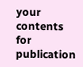your contents for publication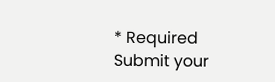* Required
Submit your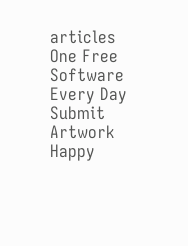articles One Free Software Every Day Submit Artwork Happy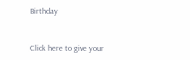Birthday


Click here to give your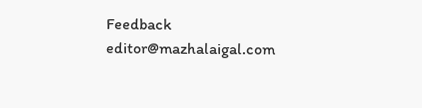Feedback
editor@mazhalaigal.com